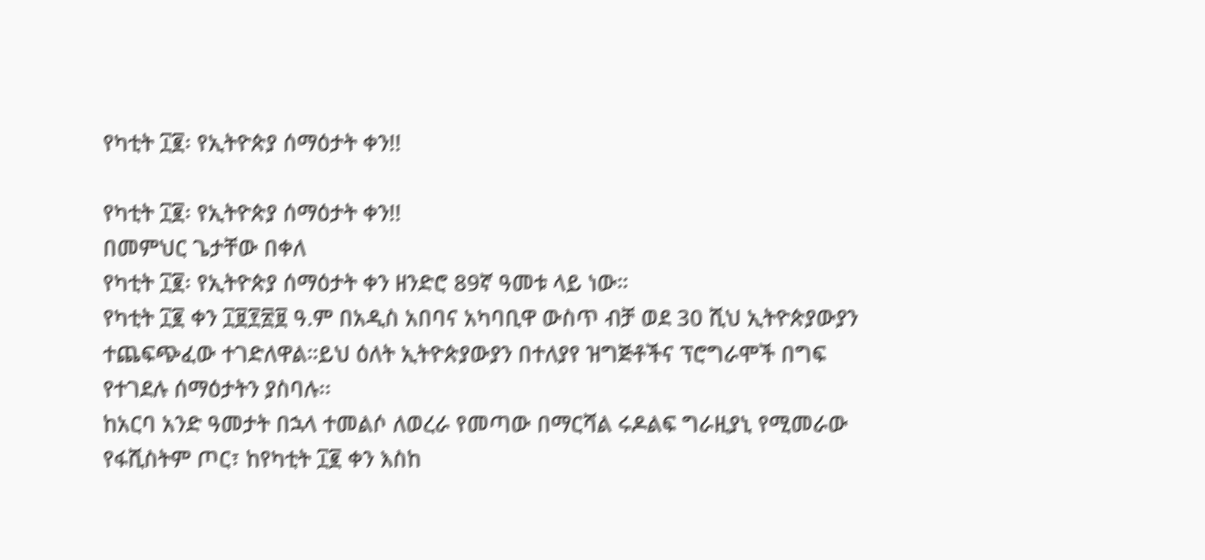የካቲት ፲፪፡ የኢትዮጵያ ሰማዕታት ቀን!!

የካቲት ፲፪፡ የኢትዮጵያ ሰማዕታት ቀን!!
በመምህር ጌታቸው በቀለ
የካቲት ፲፪፡ የኢትዮጵያ ሰማዕታት ቀን ዘንድሮ 89ኛ ዓመቱ ላይ ነው።
የካቲት ፲፪ ቀን ፲፱፻፳፱ ዓ.ም በአዲስ አበባና አካባቢዋ ውስጥ ብቻ ወደ 30 ሺህ ኢትዮጵያውያን ተጨፍጭፈው ተገድለዋል።ይህ ዕለት ኢትዮጵያውያን በተለያየ ዝግጅቶችና ፕሮግራሞች በግፍ የተገደሉ ሰማዕታትን ያስባሉ፡፡
ከአርባ አንድ ዓመታት በኋላ ተመልሶ ለወረራ የመጣው በማርሻል ሩዶልፍ ግራዚያኒ የሚመራው የፋሺስትም ጦር፣ ከየካቲት ፲፪ ቀን እስከ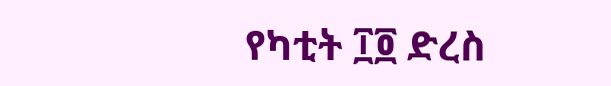የካቲት ፲፬ ድረስ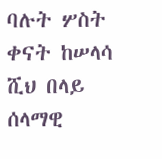ባሉት ሦስት ቀናት ከሠላሳ ሺህ በላይ ሰላማዊ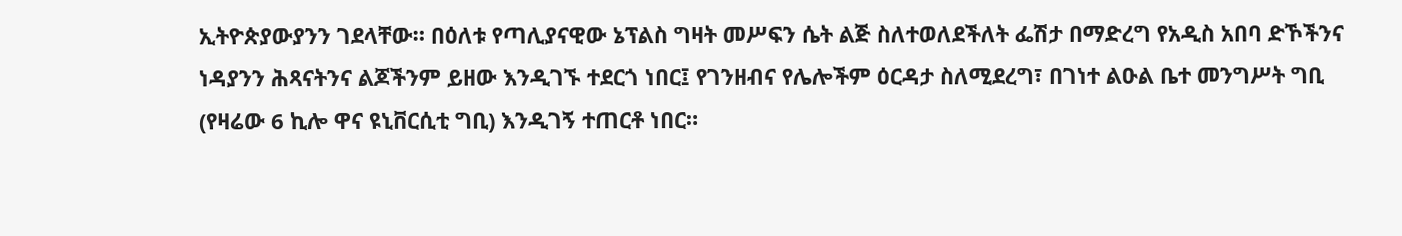ኢትዮጵያውያንን ገደላቸው። በዕለቱ የጣሊያናዊው ኔፕልስ ግዛት መሥፍን ሴት ልጅ ስለተወለደችለት ፌሽታ በማድረግ የአዲስ አበባ ድኾችንና ነዳያንን ሕጻናትንና ልጆችንም ይዘው እንዲገኙ ተደርጎ ነበር፤ የገንዘብና የሌሎችም ዕርዳታ ስለሚደረግ፣ በገነተ ልዑል ቤተ መንግሥት ግቢ (የዛሬው 6 ኪሎ ዋና ዩኒቨርሲቲ ግቢ) እንዲገኝ ተጠርቶ ነበር።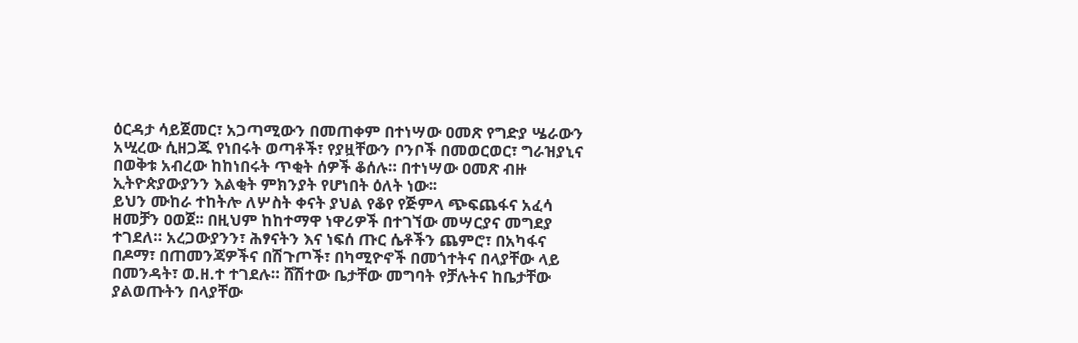ዕርዳታ ሳይጀመር፣ አጋጣሚውን በመጠቀም በተነሣው ዐመጽ የግድያ ሤራውን አሢረው ሲዘጋጁ የነበሩት ወጣቶች፣ የያዟቸውን ቦንቦች በመወርወር፣ ግራዝያኒና በወቅቱ አብረው ከከነበሩት ጥቂት ሰዎች ቆሰሉ። በተነሣው ዐመጽ ብዙ ኢትዮጵያውያንን እልቂት ምክንያት የሆነበት ዕለት ነው፡፡
ይህን ሙከራ ተከትሎ ለሦስት ቀናት ያህል የቆየ የጅምላ ጭፍጨፋና አፈሳ ዘመቻን ዐወጀ፡፡ በዚህም ከከተማዋ ነዋሪዎች በተገኘው መሣርያና መግደያ ተገደለ። አረጋውያንን፣ ሕፃናትን እና ነፍሰ ጡር ሴቶችን ጨምሮ፣ በአካፋና በዶማ፣ በጠመንጃዎችና በሽጉጦች፣ በካሚዮኖች በመጎተትና በላያቸው ላይ በመንዳት፣ ወ.ዘ.ተ ተገደሉ። ሸሽተው ቤታቸው መግባት የቻሉትና ከቤታቸው ያልወጡትን በላያቸው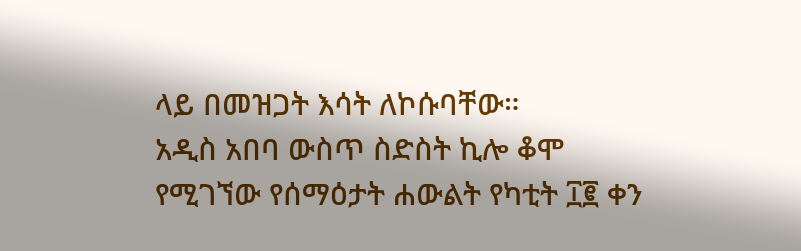ላይ በመዝጋት እሳት ለኮሱባቸው።
አዲስ አበባ ውስጥ ስድስት ኪሎ ቆሞ የሚገኘው የሰማዕታት ሐውልት የካቲት ፲፪ ቀን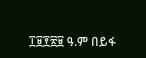፲፱፻፳፱ ዓ.ም በይፋ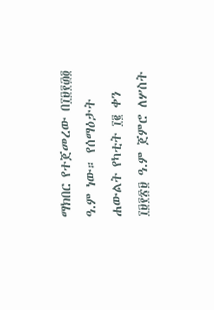ማክበር የተጀመረው በ፲፱፻፴፬ ዓ.ም ነው። የሰማዕታት ሐውልት የካቲት ፲፪ ቀን ፲፱፻፳፱ ዓ.ም ጀምሮ ለሦስት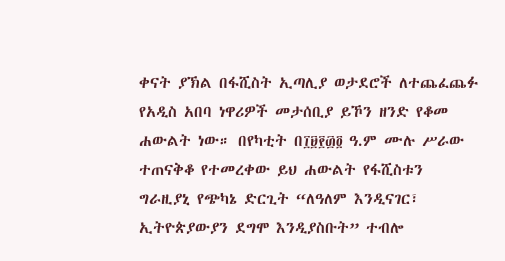ቀናት ያኽል በፋሺስት ኢጣሊያ ወታደሮች ለተጨፈጨፉ የአዲስ አበባ ነዋሪዎች መታሰቢያ ይኾን ዘንድ የቆመ ሐውልት ነው። በየካቲት በ፲፱፻፴፬ ዓ.ም ሙሉ ሥራው ተጠናቅቆ የተመረቀው ይህ ሐውልት የፋሺስቱን ግራዚያኒ የጭካኔ ድርጊት “ለዓለም እንዲናገር፣ ኢትዮጵያውያን ደግሞ እንዲያስቡት” ተብሎ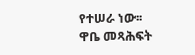የተሠራ ነው፡፡
ዋቤ መጻሕፍት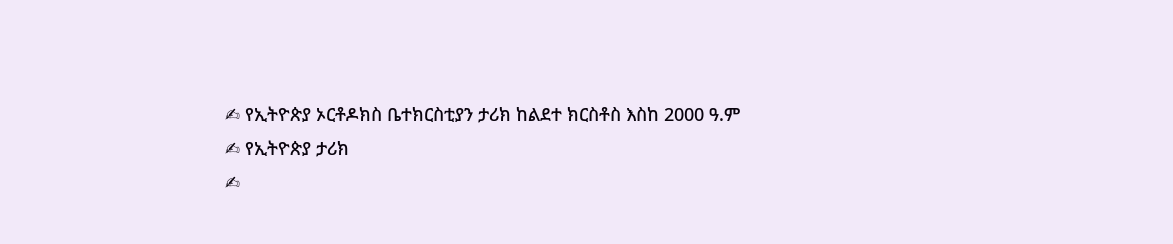✍ የኢትዮጵያ ኦርቶዶክስ ቤተክርስቲያን ታሪክ ከልደተ ክርስቶስ እስከ 2000 ዓ.ም
✍ የኢትዮጵያ ታሪክ
✍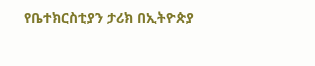የቤተክርስቲያን ታሪክ በኢትዮጵያ